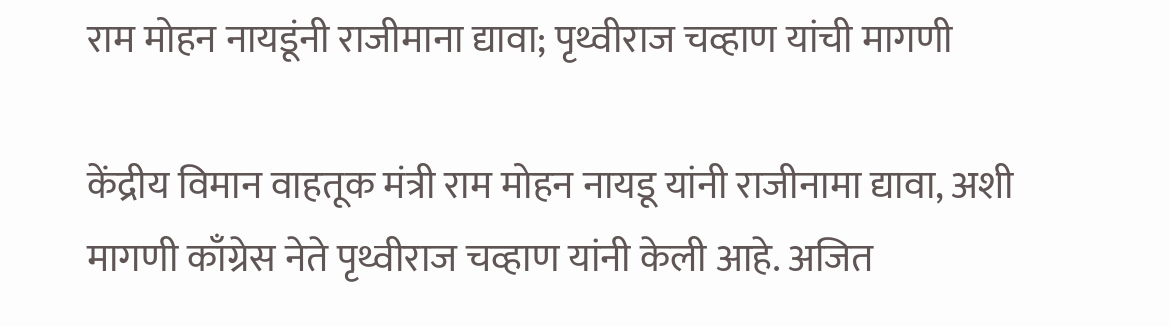राम मोहन नायडूंनी राजीमाना द्यावा; पृथ्वीराज चव्हाण यांची मागणी

केंद्रीय विमान वाहतूक मंत्री राम मोहन नायडू यांनी राजीनामा द्यावा, अशी मागणी काँग्रेस नेते पृथ्वीराज चव्हाण यांनी केली आहे. अजित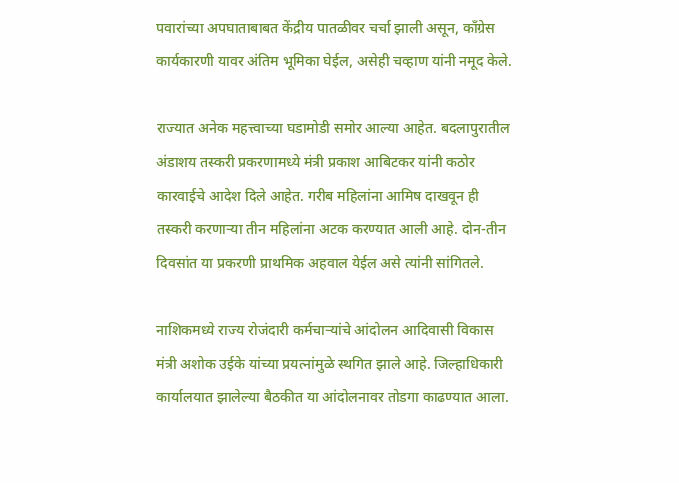पवारांच्या अपघाताबाबत केंद्रीय पातळीवर चर्चा झाली असून, काँग्रेस कार्यकारणी यावर अंतिम भूमिका घेईल, असेही चव्हाण यांनी नमूद केले.

राज्यात अनेक महत्त्वाच्या घडामोडी समोर आल्या आहेत. बदलापुरातील अंडाशय तस्करी प्रकरणामध्ये मंत्री प्रकाश आबिटकर यांनी कठोर कारवाईचे आदेश दिले आहेत. गरीब महिलांना आमिष दाखवून ही तस्करी करणाऱ्या तीन महिलांना अटक करण्यात आली आहे. दोन-तीन दिवसांत या प्रकरणी प्राथमिक अहवाल येईल असे त्यांनी सांगितले.

नाशिकमध्ये राज्य रोजंदारी कर्मचाऱ्यांचे आंदोलन आदिवासी विकास मंत्री अशोक उईके यांच्या प्रयत्नांमुळे स्थगित झाले आहे. जिल्हाधिकारी कार्यालयात झालेल्या बैठकीत या आंदोलनावर तोडगा काढण्यात आला.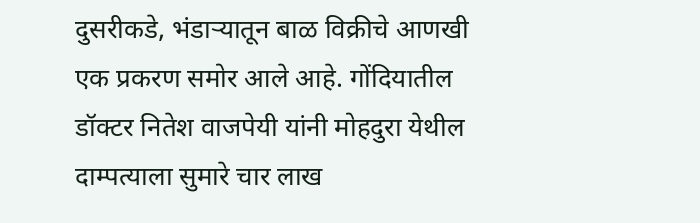दुसरीकडे, भंडाऱ्यातून बाळ विक्रीचे आणखी एक प्रकरण समोर आले आहे. गोंदियातील डॉक्टर नितेश वाजपेयी यांनी मोहदुरा येथील दाम्पत्याला सुमारे चार लाख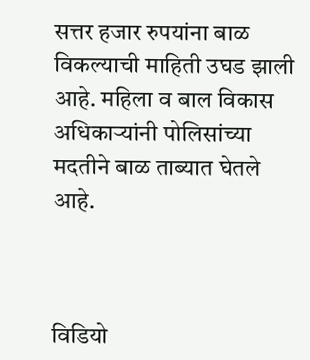सत्तर हजार रुपयांना बाळ विकल्याची माहिती उघड झाली आहे. महिला व बाल विकास अधिकाऱ्यांनी पोलिसांच्या मदतीने बाळ ताब्यात घेतले आहे.



विडियो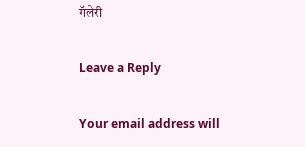गॅलेरी

Leave a Reply

Your email address will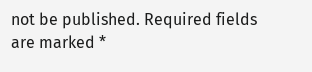not be published. Required fields are marked *